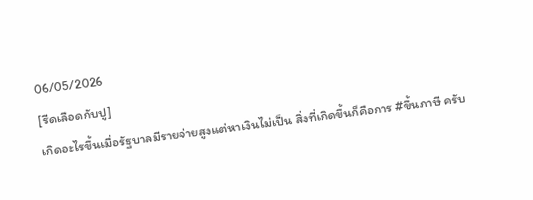06/05/2026
[รีดเลือดกับปู]
เกิดอะไรขึ้นเมื่อรัฐบาลมีรายจ่ายสูงแต่หาเงินไม่เป็น สิ่งที่เกิดขึ้นก็คือการ #ขึ้นภาษี ครับ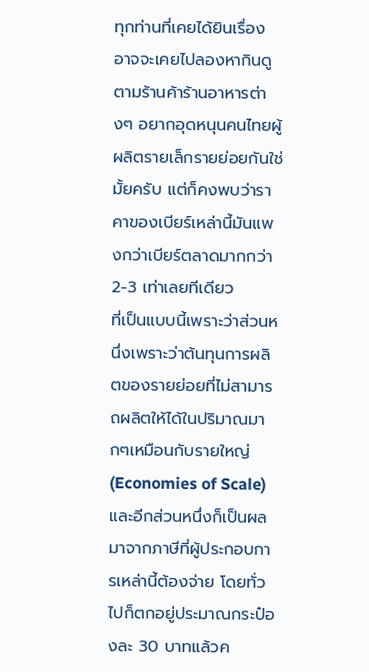ทุกท่านที่เคยได้ยินเรื่อง อาจจะเคยไปลองหากินดูตามร้านค้าร้านอาหารต่างๆ อยากอุดหนุนคนไทยผู้ผลิตรายเล็กรายย่อยกันใช่มั้ยครับ แต่ก็คงพบว่าราคาของเบียร์เหล่านี้มันแพงกว่าเบียร์ตลาดมากกว่า 2-3 เท่าเลยทีเดียว
ที่เป็นแบบนี้เพราะว่าส่วนหนึ่งเพราะว่าต้นทุนการผลิตของรายย่อยที่ไม่สามารถผลิตให้ได้ในปริมาณมากๆเหมือนกับรายใหญ่ (Economies of Scale) และอีกส่วนหนึ่งก็เป็นผลมาจากภาษีที่ผู้ประกอบการเหล่านี้ต้องจ่าย โดยทั่วไปก็ตกอยู่ประมาณกระป๋องละ 30 บาทแล้วค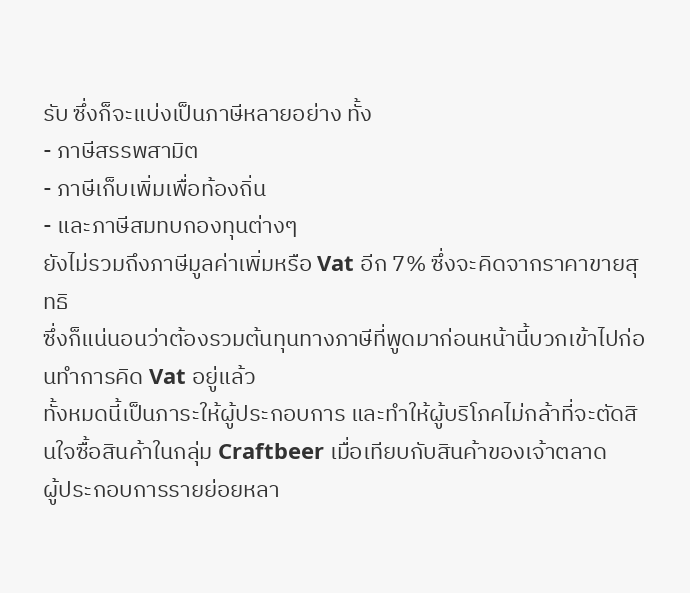รับ ซึ่งก็จะแบ่งเป็นภาษีหลายอย่าง ทั้ง
- ภาษีสรรพสามิต
- ภาษีเก็บเพิ่มเพื่อท้องถิ่น
- และภาษีสมทบกองทุนต่างๆ
ยังไม่รวมถึงภาษีมูลค่าเพิ่มหรือ Vat อีก 7% ซึ่งจะคิดจากราคาขายสุทธิ
ซึ่งก็แน่นอนว่าต้องรวมต้นทุนทางภาษีที่พูดมาก่อนหน้านี้บวกเข้าไปก่อนทำการคิด Vat อยู่แล้ว
ทั้งหมดนี้เป็นภาระให้ผู้ประกอบการ และทำให้ผู้บริโภคไม่กล้าที่จะตัดสินใจซื้อสินค้าในกลุ่ม Craftbeer เมื่อเทียบกับสินค้าของเจ้าตลาด
ผู้ประกอบการรายย่อยหลา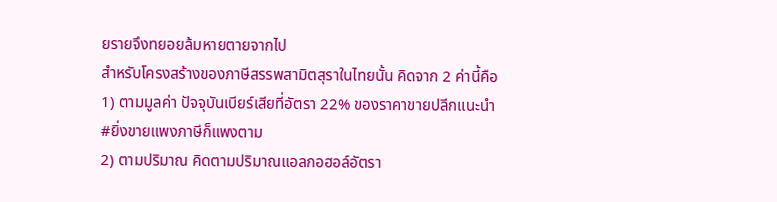ยรายจึงทยอยล้มหายตายจากไป
สำหรับโครงสร้างของภาษีสรรพสามิตสุราในไทยนั้น คิดจาก 2 ค่านี้คือ
1) ตามมูลค่า ปัจจุบันเบียร์เสียที่อัตรา 22% ของราคาขายปลีกแนะนำ
#ยิ่งขายแพงภาษีก็แพงตาม
2) ตามปริมาณ คิดตามปริมาณแอลกอฮอล์อัตรา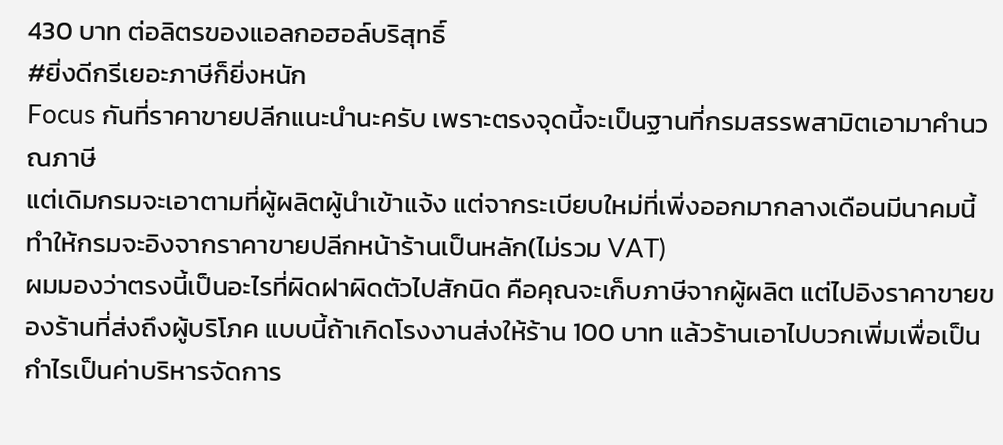430 บาท ต่อลิตรของแอลกอฮอล์บริสุทธิ์
#ยิ่งดีกรีเยอะภาษีก็ยิ่งหนัก
Focus กันที่ราคาขายปลีกแนะนำนะครับ เพราะตรงจุดนี้จะเป็นฐานที่กรมสรรพสามิตเอามาคำนวณภาษี
แต่เดิมกรมจะเอาตามที่ผู้ผลิตผู้นำเข้าแจ้ง แต่จากระเบียบใหม่ที่เพิ่งออกมากลางเดือนมีนาคมนี้ ทำให้กรมจะอิงจากราคาขายปลีกหน้าร้านเป็นหลัก(ไม่รวม VAT)
ผมมองว่าตรงนี้เป็นอะไรที่ผิดฝาผิดตัวไปสักนิด คือคุณจะเก็บภาษีจากผู้ผลิต แต่ไปอิงราคาขายของร้านที่ส่งถึงผู้บริโภค แบบนี้ถ้าเกิดโรงงานส่งให้ร้าน 100 บาท แล้วร้านเอาไปบวกเพิ่มเพื่อเป็นกำไรเป็นค่าบริหารจัดการ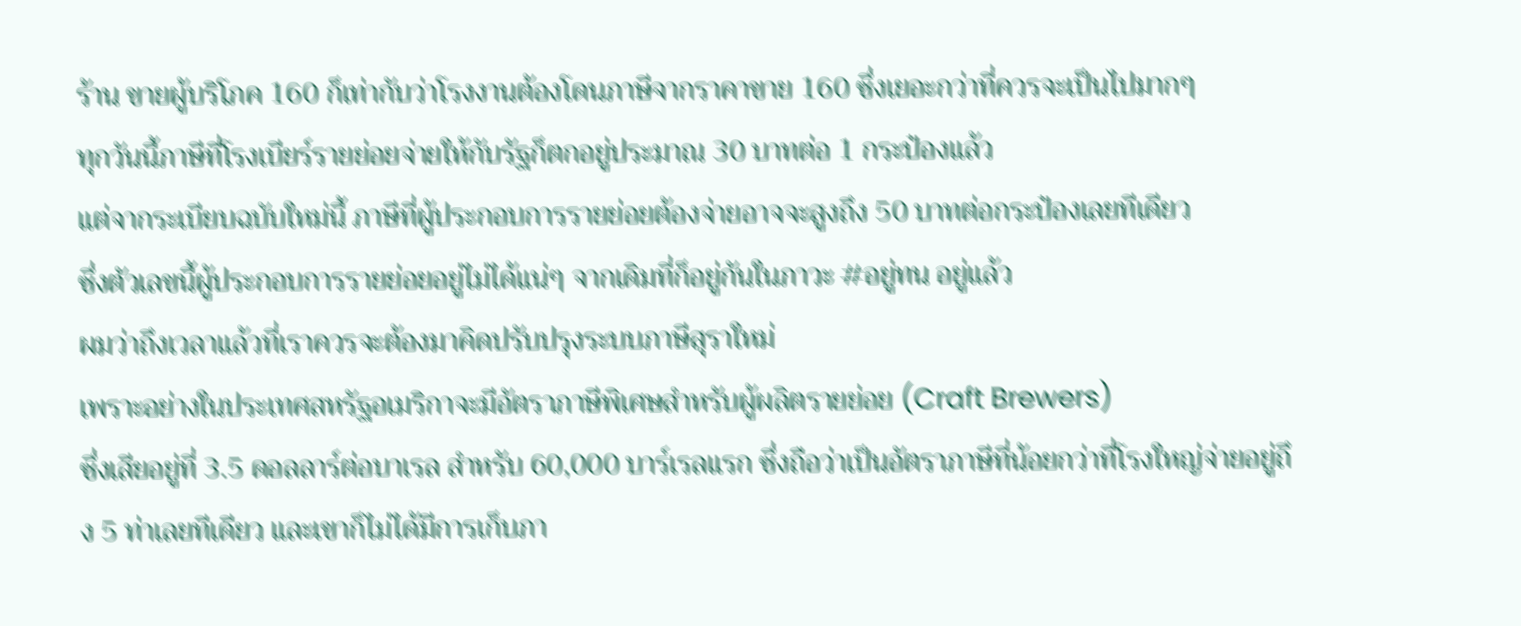ร้าน ขายผู้บริโภค 160 ก็เท่ากับว่าโรงงานต้องโดนภาษีจากราคาขาย 160 ซึ่งเยอะกว่าที่ควรจะเป็นไปมากๆ
ทุกวันนี้ภาษีที่โรงเบียร์รายย่อยจ่ายให้กับรัฐก็ตกอยู่ประมาณ 30 บาทต่อ 1 กระป๋องแล้ว
แต่จากระเบียบฉบับใหม่นี้ ภาษีที่ผู้ประกอบการรายย่อยต้องจ่ายอาจจะสูงถึง 50 บาทต่อกระป๋องเลยทีเดียว
ซึ่งตัวเลขนี้ผู้ประกอบการรายย่อยอยู่ไม่ได้แน่ๆ จากเดิมที่ก็อยู่กันในภาวะ #อยู่ทน อยู่แล้ว
ผมว่าถึงเวลาแล้วที่เราควรจะต้องมาคิดปรับปรุงระบบภาษีสุราใหม่
เพราะอย่างในประเทศสหรัฐอเมริกาจะมีอัตราภาษีพิเศษสำหรับผู้ผลิตรายย่อย (Craft Brewers)
ซึ่งเสียอยู่ที่ 3.5 ดอลลาร์ต่อบาเรล สำหรับ 60,000 บาร์เรลแรก ซึ่งถือว่าเป็นอัตราภาษีที่น้อยกว่าที่โรงใหญ่จ่ายอยู่ถึง 5 ท่าเลยทีเดียว และเขาก็ไม่ได้มีการเก็บภา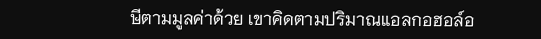ษีตามมูลค่าด้วย เขาคิดตามปริมาณแอลกอฮอล์อ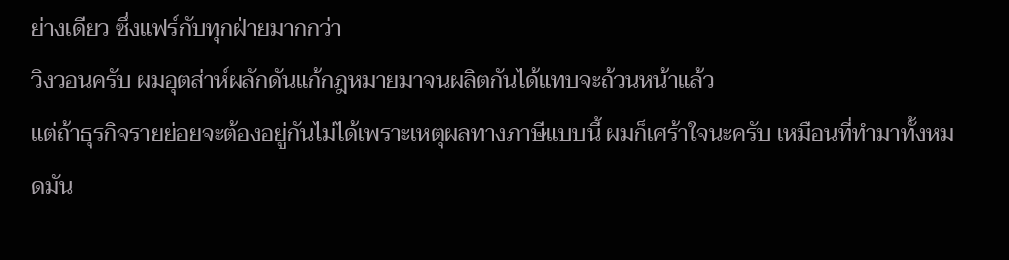ย่างเดียว ซึ่งแฟร์กับทุกฝ่ายมากกว่า
วิงวอนครับ ผมอุตส่าห์ผลักดันแก้กฎหมายมาจนผลิตกันได้แทบจะถ้วนหน้าแล้ว
แต่ถ้าธุรกิจรายย่อยจะต้องอยู่กันไม่ได้เพราะเหตุผลทางภาษีแบบนี้ ผมก็เศร้าใจนะครับ เหมือนที่ทำมาทั้งหมดมัน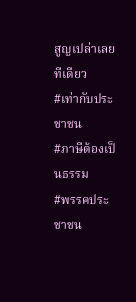สูญเปล่าเลยทีเดียว
#เท่ากับประชาชน
#ภาษีต้องเป็นธรรม
#พรรคประชาชน